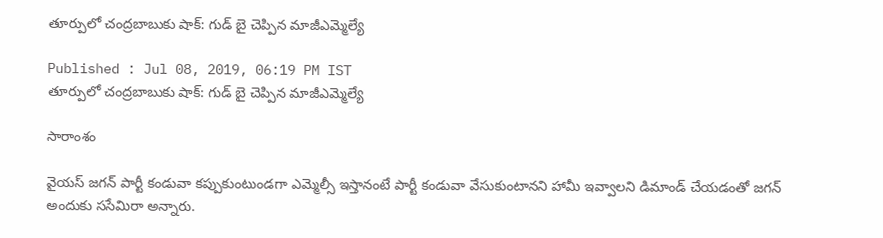తూర్పులో చంద్రబాబుకు షాక్: గుడ్ బై చెప్పిన మాజీఎమ్మెల్యే

Published : Jul 08, 2019, 06:19 PM IST
తూర్పులో చంద్రబాబుకు షాక్: గుడ్ బై చెప్పిన మాజీఎమ్మెల్యే

సారాంశం

వైయస్ జగన్ పార్టీ కండువా కప్పుకుంటుండగా ఎమ్మెల్సీ ఇస్తానంటే పార్టీ కండువా వేసుకుంటానని హామీ ఇవ్వాలని డిమాండ్ చేయడంతో జగన్ అందుకు ససేమిరా అన్నారు.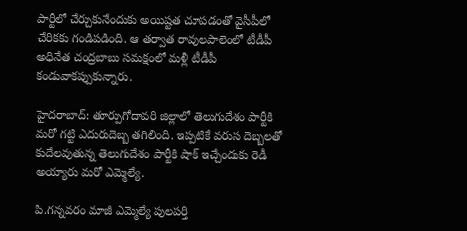పార్టీలో చేర్చుకునేందుకు అయిష్టత చూపడంతో వైసీపీలో చేరికకు గండిపడింది. ఆ తర్వాత రావులపాలెంలో టీడీపీ అధినేత చంద్రబాబు సమక్షంలో మళ్లీ టీడీపీ కండువాకప్పుకున్నారు.

హైదరాబాద్: తూర్పుగోదావరి జిల్లాలో తెలుగుదేశం పార్టీకి మరో గట్టి ఎదురుదెబ్బ తగిలింది. ఇప్పటికే వరుస దెబ్బలతో కుదేలవుతున్న తెలుగుదేశం పార్టీకి షాక్ ఇచ్చేందుకు రెడీ అయ్యారు మరో ఎమ్మెల్యే.

పి.గన్నవరం మాజీ ఎమ్మెల్యే పులపర్తి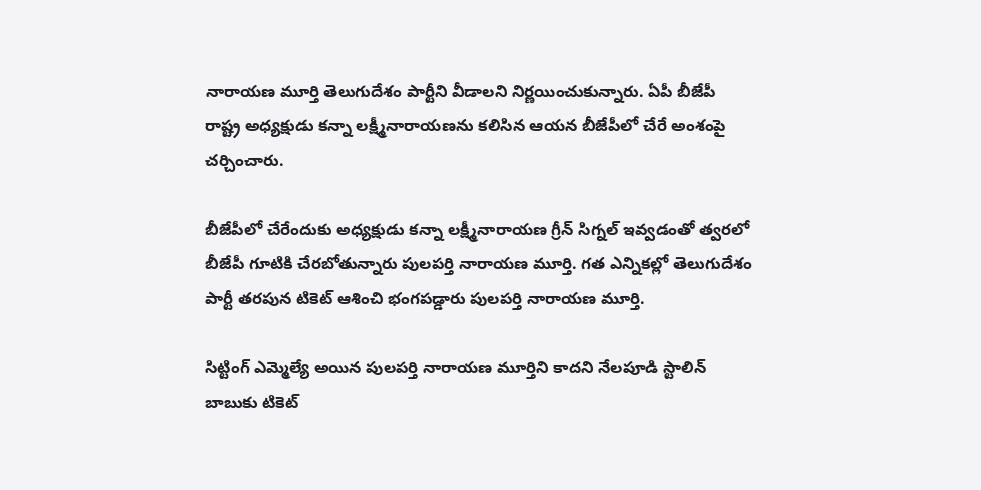నారాయణ మూర్తి తెలుగుదేశం పార్టీని వీడాలని నిర్ణయించుకున్నారు. ఏపీ బీజేపీ రాష్ట్ర అధ్యక్షుడు కన్నా లక్ష్మీనారాయణను కలిసిన ఆయన బీజేపీలో చేరే అంశంపై చర్చించారు.

బీజేపీలో చేరేందుకు అధ్యక్షుడు కన్నా లక్ష్మీనారాయణ గ్రీన్ సిగ్నల్ ఇవ్వడంతో త్వరలో బీజేపీ గూటికి చేరబోతున్నారు పులపర్తి నారాయణ మూర్తి. గత ఎన్నికల్లో తెలుగుదేశం పార్టీ తరపున టికెట్ ఆశించి భంగపడ్డారు పులపర్తి నారాయణ మూర్తి.

సిట్టింగ్ ఎమ్మెల్యే అయిన పులపర్తి నారాయణ మూర్తిని కాదని నేలపూడి స్టాలిన్ బాబుకు టికెట్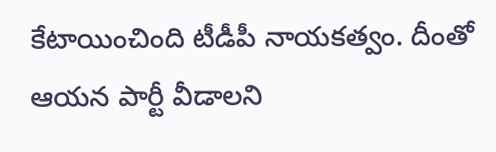కేటాయించింది టీడీపీ నాయకత్వం. దీంతో ఆయన పార్టీ వీడాలని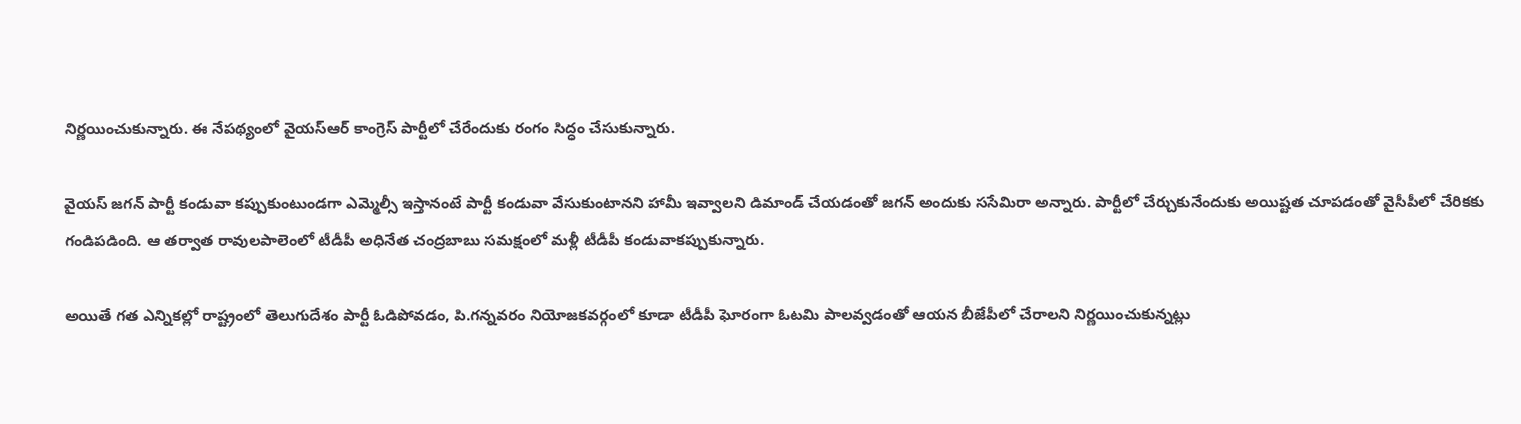నిర్ణయించుకున్నారు. ఈ నేపథ్యంలో వైయస్ఆర్ కాంగ్రెస్ పార్టీలో చేరేందుకు రంగం సిద్ధం చేసుకున్నారు.

వైయస్ జగన్ పార్టీ కండువా కప్పుకుంటుండగా ఎమ్మెల్సీ ఇస్తానంటే పార్టీ కండువా వేసుకుంటానని హామీ ఇవ్వాలని డిమాండ్ చేయడంతో జగన్ అందుకు ససేమిరా అన్నారు. పార్టీలో చేర్చుకునేందుకు అయిష్టత చూపడంతో వైసీపీలో చేరికకు గండిపడింది. ఆ తర్వాత రావులపాలెంలో టీడీపీ అధినేత చంద్రబాబు సమక్షంలో మళ్లీ టీడీపీ కండువాకప్పుకున్నారు.

అయితే గత ఎన్నికల్లో రాష్ట్రంలో తెలుగుదేశం పార్టీ ఓడిపోవడం, పి.గన్నవరం నియోజకవర్గంలో కూడా టీడీపీ ఘోరంగా ఓటమి పాలవ్వడంతో ఆయన బీజేపీలో చేరాలని నిర్ణయించుకున్నట్లు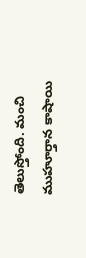తెలుస్తోంది. మంచి ముహూర్తాన కాషాయి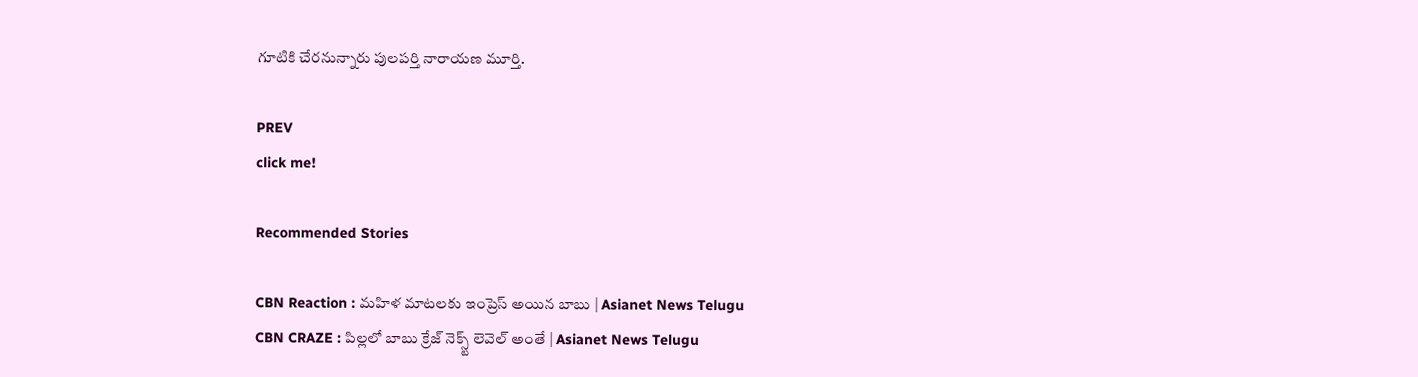గూటికి చేరనున్నారు పులపర్తి నారాయణ మూర్తి.

PREV
click me!

Recommended Stories

CBN Reaction : మహిళ మాటలకు ఇంప్రెస్ అయిన బాబు | Asianet News Telugu
CBN CRAZE : పిల్లలో బాబు క్రేజ్ నెక్స్ట్ లెవెల్ అంతే | Asianet News Telugu